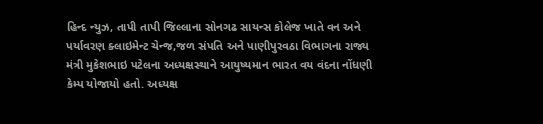હિન્દ ન્યુઝ, તાપી તાપી જિલ્લાના સોનગઢ સાયન્સ કોલેજ ખાતે વન અને પર્યાવરણ ક્લાઇમેન્ટ ચેન્જ,જળ સંપતિ અને પાણીપુરવઠા વિભાગના રાજ્ય મંત્રી મુકેશભાઇ પટેલના અધ્યક્ષસ્થાને આયુષ્યમાન ભારત વય વંદના નોંધણી કેમ્પ યોજાયો હતો. અધ્યક્ષ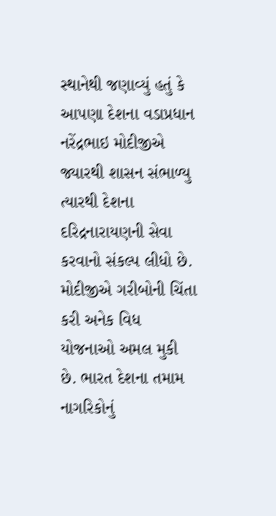સ્થાનેથી જણાવ્યું હતું કે આપણા દેશના વડાપ્રધાન નરેંદ્રભાઇ મોદીજીએ જ્યારથી શાસન સંભાળ્યુ ત્યારથી દેશના દરિદ્રનારાયણની સેવા કરવાનો સંકલ્પ લીધો છે. મોદીજીએ ગરીબોની ચિંતા કરી અનેક વિધ યોજનાઓ અમલ મુકી છે. ભારત દેશના તમામ નાગરિકોનું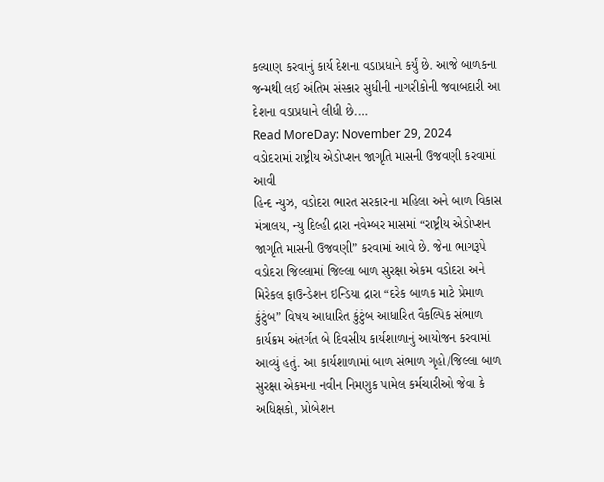કલ્યાણ કરવાનું કાર્ય દેશના વડાપ્રધાને કર્યું છે. આજે બાળકના જન્મથી લઈ અંતિમ સંસ્કાર સુધીની નાગરીકોની જવાબદારી આ દેશના વડાપ્રધાને લીધી છે.…
Read MoreDay: November 29, 2024
વડોદરામાં રાષ્ટ્રીય એડોપ્શન જાગૃતિ માસની ઉજવણી કરવામાં આવી
હિન્દ ન્યુઝ, વડોદરા ભારત સરકારના મહિલા અને બાળ વિકાસ મંત્રાલય, ન્યુ દિલ્હી દ્રારા નવેમ્બર માસમાં “રાષ્ટ્રીય એડોપ્શન જાગૃતિ માસની ઉજવણી” કરવામાં આવે છે. જેના ભાગરૂપે વડોદરા જિલ્લામાં જિલ્લા બાળ સુરક્ષા એકમ વડોદરા અને મિરેકલ ફાઉન્ડેશન ઇન્ડિયા દ્રારા “દરેક બાળક માટે પ્રેમાળ કુંટુંબ” વિષય આધારિત કુંટુંબ આધારિત વૈકલ્પિક સંભાળ કાર્યક્રમ અંતર્ગત બે દિવસીય કાર્યશાળાનું આયોજન કરવામાં આવ્યું હતું. આ કાર્યશાળામાં બાળ સંભાળ ગૃહો/જિલ્લા બાળ સુરક્ષા એકમના નવીન નિમણુક પામેલ કર્મચારીઓ જેવા કે અધિક્ષકો, પ્રોબેશન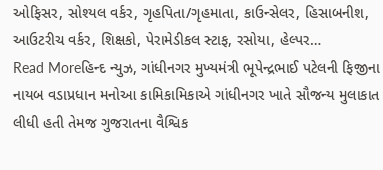ઓફિસર, સોશ્યલ વર્કર, ગૃહપિતા/ગૃહમાતા, કાઉન્સેલર, હિસાબનીશ, આઉટરીચ વર્કર, શિક્ષકો, પેરામેડીકલ સ્ટાફ, રસોયા, હેલ્પર…
Read Moreહિન્દ ન્યુઝ, ગાંધીનગર મુખ્યમંત્રી ભૂપેન્દ્રભાઈ પટેલની ફિજીના નાયબ વડાપ્રધાન મનોઆ કામિકામિકાએ ગાંધીનગર ખાતે સૌજન્ય મુલાકાત લીધી હતી તેમજ ગુજરાતના વૈશ્વિક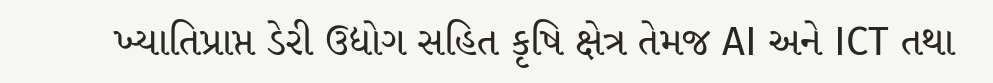ખ્યાતિપ્રાપ્ત ડેરી ઉદ્યોગ સહિત કૃષિ ક્ષેત્ર તેમજ AI અને ICT તથા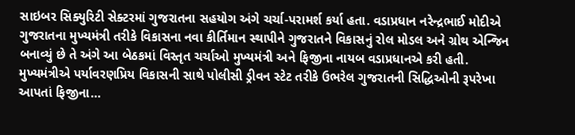સાઇબર સિક્યુરિટી સેક્ટરમાં ગુજરાતના સહયોગ અંગે ચર્ચા-પરામર્શ કર્યા હતા. વડાપ્રધાન નરેન્દ્રભાઈ મોદીએ ગુજરાતના મુખ્યમંત્રી તરીકે વિકાસના નવા કીર્તિમાન સ્થાપીને ગુજરાતને વિકાસનું રોલ મોડલ અને ગ્રોથ એન્જિન બનાવ્યું છે તે અંગે આ બેઠકમાં વિસ્તૃત ચર્ચાઓ મુખ્યમંત્રી અને ફિજીના નાયબ વડાપ્રધાનએ કરી હતી. મુખ્યમંત્રીએ પર્યાવરણપ્રિય વિકાસની સાથે પોલીસી ડ્રીવન સ્ટેટ તરીકે ઉભરેલ ગુજરાતની સિદ્ધિઓની રૂપરેખા આપતાં ફિજીના…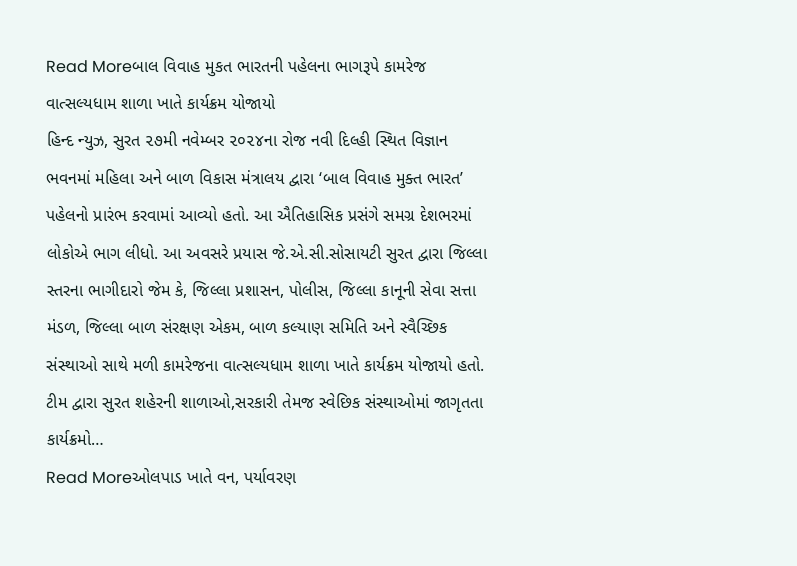Read Moreબાલ વિવાહ મુકત ભારતની પહેલના ભાગરૂપે કામરેજ વાત્સલ્યધામ શાળા ખાતે કાર્યક્રમ યોજાયો
હિન્દ ન્યુઝ, સુરત ૨૭મી નવેમ્બર ૨૦૨૪ના રોજ નવી દિલ્હી સ્થિત વિજ્ઞાન ભવનમાં મહિલા અને બાળ વિકાસ મંત્રાલય દ્વારા ‘બાલ વિવાહ મુક્ત ભારત’ પહેલનો પ્રારંભ કરવામાં આવ્યો હતો. આ ઐતિહાસિક પ્રસંગે સમગ્ર દેશભરમાં લોકોએ ભાગ લીધો. આ અવસરે પ્રયાસ જે.એ.સી.સોસાયટી સુરત દ્વારા જિલ્લા સ્તરના ભાગીદારો જેમ કે, જિલ્લા પ્રશાસન, પોલીસ, જિલ્લા કાનૂની સેવા સત્તા મંડળ, જિલ્લા બાળ સંરક્ષણ એકમ, બાળ કલ્યાણ સમિતિ અને સ્વૈચ્છિક સંસ્થાઓ સાથે મળી કામરેજના વાત્સલ્યધામ શાળા ખાતે કાર્યક્રમ યોજાયો હતો. ટીમ દ્વારા સુરત શહેરની શાળાઓ,સરકારી તેમજ સ્વેછિક સંસ્થાઓમાં જાગૃતતા કાર્યક્રમો…
Read Moreઓલપાડ ખાતે વન, પર્યાવરણ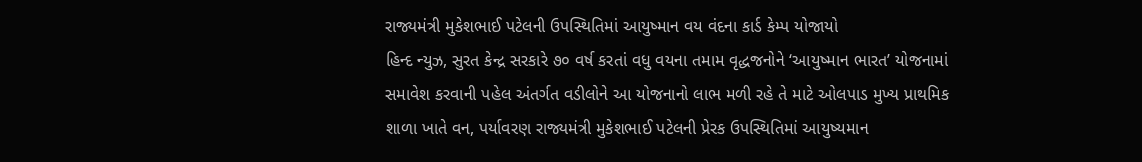રાજ્યમંત્રી મુકેશભાઈ પટેલની ઉપસ્થિતિમાં આયુષ્માન વય વંદના કાર્ડ કેમ્પ યોજાયો
હિન્દ ન્યુઝ, સુરત કેન્દ્ર સરકારે ૭૦ વર્ષ કરતાં વધુ વયના તમામ વૃદ્ધજનોને ‘આયુષ્માન ભારત’ યોજનામાં સમાવેશ કરવાની પહેલ અંતર્ગત વડીલોને આ યોજનાનો લાભ મળી રહે તે માટે ઓલપાડ મુખ્ય પ્રાથમિક શાળા ખાતે વન, પર્યાવરણ રાજ્યમંત્રી મુકેશભાઈ પટેલની પ્રેરક ઉપસ્થિતિમાં આયુષ્યમાન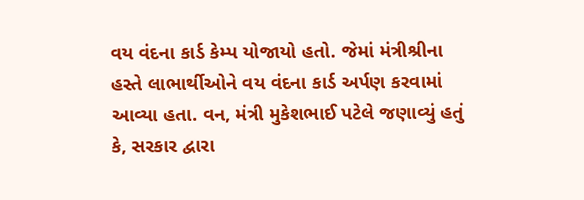વય વંદના કાર્ડ કેમ્પ યોજાયો હતો. જેમાં મંત્રીશ્રીના હસ્તે લાભાર્થીઓને વય વંદના કાર્ડ અર્પણ કરવામાં આવ્યા હતા. વન, મંત્રી મુકેશભાઈ પટેલે જણાવ્યું હતું કે, સરકાર દ્વારા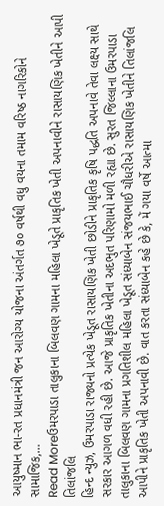આયુષ્માન ભા-રત પ્રધાનમંત્રી જન આરોગ્ય યોજના અંતર્ગત ૭૦ વર્ષથી વધુ વયના તમામ વરિષ્ઠ નાગરિકોને સામાજિક,…
Read Moreઉમરપાડા તાલુકાના બિલવણ ગામના મહિલા ખેડૂતે પ્રાકૃતિક ખેતી અપનાવીને રાસાયણિક ખેતીને આપી તિલાંજલિ
હિન્દ ન્યુઝ, ઉમરપાડા રાજ્યનો પ્રત્યેક ખેડૂત રાસાયણિક ખેતી છોડીને પ્રાકૃતિક કૃષિ પદ્ધતિ અપનાવે તેવા લક્ષ્ય સાથે સરકાર આગળ વધી રહી છે. આજે પ્રાકૃતિક ખેતીના અદભુત પરિણામો મળી રહ્યા છે. સુરત જિલ્લાના ઉમરપાડા તાલુકાના બિલવણ ગામના પ્રગતિશીલ મહિલા ખેડૂત સંધ્યાબેન સંજયભાઈ ચૌધરીએ રાસાયણિક ખેતીને તિલાંજલિ આપીને પ્રાકૃતિક ખેતી અપનાવી છે. વાત કરતા સંધ્યાબેન કહે છે કે, મેં ગયા વર્ષે આત્મા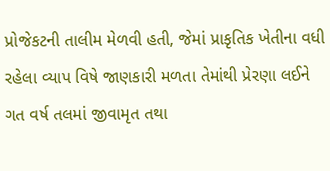પ્રોજેકટની તાલીમ મેળવી હતી, જેમાં પ્રાકૃતિક ખેતીના વધી રહેલા વ્યાપ વિષે જાણકારી મળતા તેમાંથી પ્રેરણા લઈને ગત વર્ષ તલમાં જીવામૃત તથા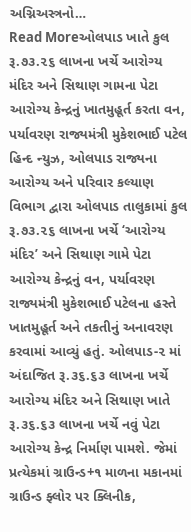અગ્નિઅસ્ત્રનો…
Read Moreઓલપાડ ખાતે કુલ રૂ.૭૩.૨૬ લાખના ખર્ચે આરોગ્ય મંદિર અને સિથાણ ગામના પેટા આરોગ્ય કેન્દ્રનું ખાતમુહૂર્ત કરતા વન, પર્યાવરણ રાજ્યમંત્રી મુકેશભાઈ પટેલ
હિન્દ ન્યુઝ, ઓલપાડ રાજ્યના આરોગ્ય અને પરિવાર કલ્યાણ વિભાગ દ્વારા ઓલપાડ તાલુકામાં કુલ રૂ.૭૩.૨૬ લાખના ખર્ચે ‘આરોગ્ય મંદિર’ અને સિથાણ ગામે પેટા આરોગ્ય કેન્દ્રનું વન, પર્યાવરણ રાજ્યમંત્રી મુકેશભાઈ પટેલના હસ્તે ખાતમુહૂર્ત અને તકતીનું અનાવરણ કરવામાં આવ્યું હતું. ઓલપાડ-૨ માં અંદાજિત રૂ.૩૬.૬૩ લાખના ખર્ચે આરોગ્ય મંદિર અને સિથાણ ખાતે રૂ.૩૬.૬૩ લાખના ખર્ચે નવું પેટા આરોગ્ય કેન્દ્ર નિર્માણ પામશે. જેમાં પ્રત્યેકમાં ગ્રાઉન્ડ+૧ માળના મકાનમાં ગ્રાઉન્ડ ફ્લોર પર ક્લિનીક,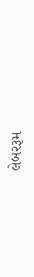લેબરરૂમ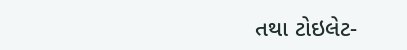તથા ટોઇલેટ-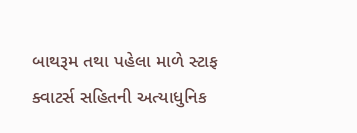બાથરૂમ તથા પહેલા માળે સ્ટાફ ક્વાટર્સ સહિતની અત્યાધુનિક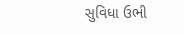સુવિધા ઉભી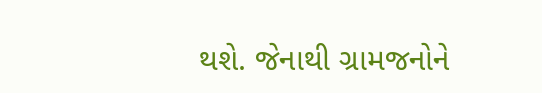થશે. જેનાથી ગ્રામજનોને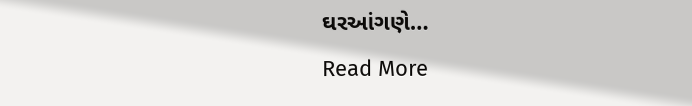ઘરઆંગણે…
Read More